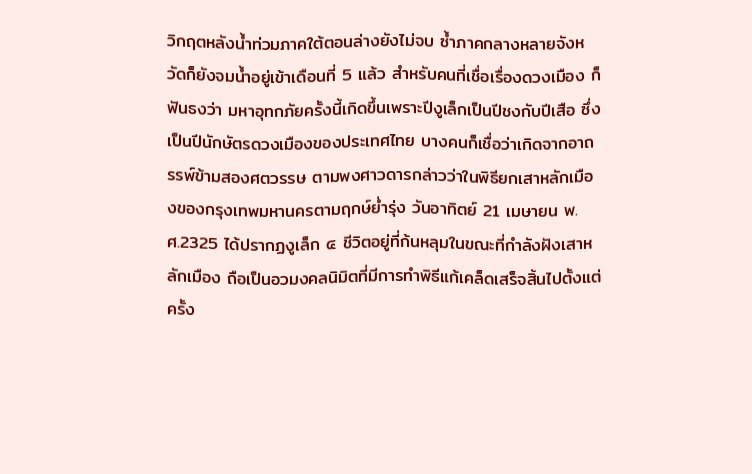วิกฤตหลังน้ำท่วมภาคใต้ตอนล่างยังไม่จบ ซ้ำภาคกลางหลายจังหวัดก็ยังจมน้ำอยู่เข้าเดือนที่ 5 แล้ว สำหรับคนที่เชื่อเรื่องดวงเมือง ก็ฟันธงว่า มหาอุทกภัยครั้งนี้เกิดขึ้นเพราะปีงูเล็กเป็นปีชงกับปีเสือ ซึ่งเป็นปีนักษัตรดวงเมืองของประเทศไทย บางคนก็เชื่อว่าเกิดจากอาถรรพ์ข้ามสองศตวรรษ ตามพงศาวดารกล่าวว่าในพิธียกเสาหลักเมืองของกรุงเทพมหานครตามฤกษ์ย่ำรุ่ง วันอาทิตย์ 21 เมษายน พ.ศ.2325 ได้ปรากฏงูเล็ก ๔ ชีวิตอยู่ที่ก้นหลุมในขณะที่กำลังฝังเสาหลักเมือง ถือเป็นอวมงคลนิมิตที่มีการทำพิธีแก้เคล็ดเสร็จสิ้นไปตั้งแต่ครั้ง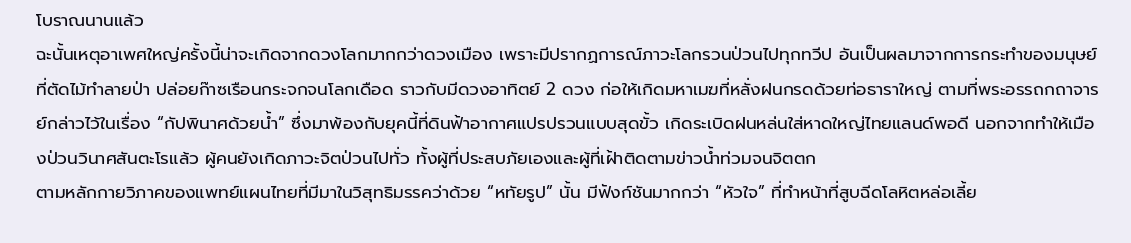โบราณนานแล้ว
ฉะนั้นเหตุอาเพศใหญ่ครั้งนี้น่าจะเกิดจากดวงโลกมากกว่าดวงเมือง เพราะมีปรากฏการณ์ภาวะโลกรวนป่วนไปทุกทวีป อันเป็นผลมาจากการกระทำของมนุษย์ ที่ตัดไม้ทำลายป่า ปล่อยก๊าซเรือนกระจกจนโลกเดือด ราวกับมีดวงอาทิตย์ 2 ดวง ก่อให้เกิดมหาเมฆที่หลั่งฝนกรดด้วยท่อธาราใหญ่ ตามที่พระอรรถกถาจารย์กล่าวไว้ในเรื่อง “กัปพินาศด้วยน้ำ” ซึ่งมาพ้องกับยุคนี้ที่ดินฟ้าอากาศแปรปรวนแบบสุดขั้ว เกิดระเบิดฝนหล่นใส่หาดใหญ่ไทยแลนด์พอดี นอกจากทำให้เมืองป่วนวินาศสันตะโรแล้ว ผู้คนยังเกิดภาวะจิตป่วนไปทั่ว ทั้งผู้ที่ประสบภัยเองและผู้ที่เฝ้าติดตามข่าวน้ำท่วมจนจิตตก
ตามหลักกายวิภาคของแพทย์แผนไทยที่มีมาในวิสุทธิมรรคว่าด้วย “หทัยรูป” นั้น มีฟังก์ชันมากกว่า “หัวใจ” ที่ทำหน้าที่สูบฉีดโลหิตหล่อเลี้ย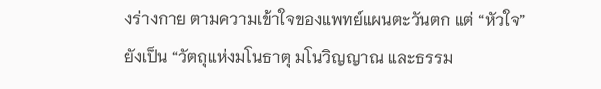งร่างกาย ตามความเข้าใจของแพทย์แผนตะวันตก แต่ “หัวใจ”ยังเป็น “วัตถุแห่งมโนธาตุ มโนวิญญาณ และธรรม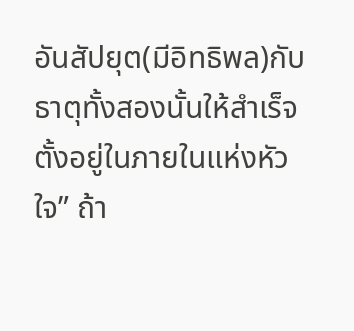อันสัปยุต(มีอิทธิพล)กับธาตุทั้งสองนั้นให้สำเร็จ ตั้งอยู่ในภายในแห่งหัวใจ” ถ้า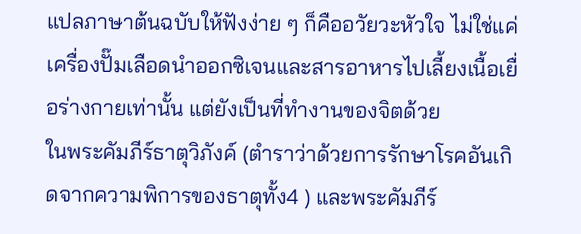แปลภาษาต้นฉบับให้ฟังง่าย ๆ ก็คืออวัยวะหัวใจ ไม่ใช่แค่เครื่องปั๊มเลือดนำออกซิเจนและสารอาหารไปเลี้ยงเนื้อเยื่อร่างกายเท่านั้น แต่ยังเป็นที่ทำงานของจิตด้วย
ในพระคัมภีร์ธาตุวิภังค์ (ตำราว่าด้วยการรักษาโรคอันเกิดจากความพิการของธาตุทั้ง4 ) และพระคัมภีร์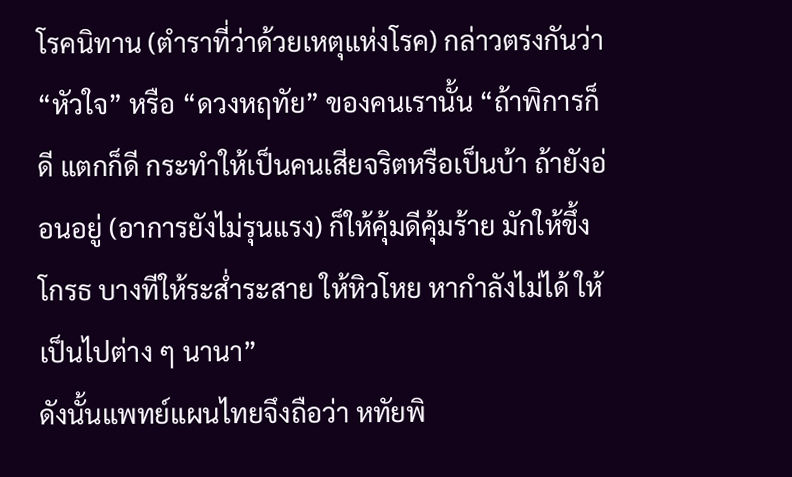โรคนิทาน (ตำราที่ว่าด้วยเหตุแห่งโรค) กล่าวตรงกันว่า “หัวใจ” หรือ “ดวงหฤทัย” ของคนเรานั้น “ถ้าพิการก็ดี แตกก็ดี กระทำให้เป็นคนเสียจริตหรือเป็นบ้า ถ้ายังอ่อนอยู่ (อาการยังไม่รุนแรง) ก็ให้คุ้มดีคุ้มร้าย มักให้ขึ้งโกรธ บางทีให้ระส่ำระสาย ให้หิวโหย หากำลังไม่ได้ ให้เป็นไปต่าง ๆ นานา”
ดังนั้นแพทย์แผนไทยจึงถือว่า หทัยพิ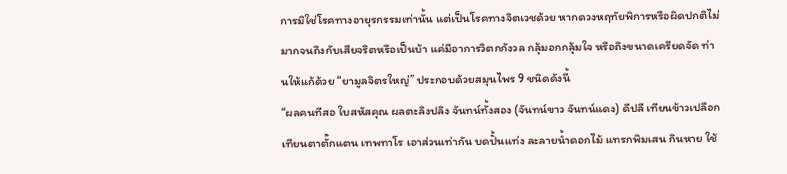การมิใช่โรคทางอายุรกรรมเท่านั้น แต่เป็นโรคทางจิตเวชด้วย หากดวงหฤทัยพิการหรือผิดปกติไม่มากจนถึงกับเสียจริตหรือเป็นบ้า แค่มีอาการวิตกกังวล กลุ้มอกกลุ้มใจ หรือถึงขนาดเครียดจัด ท่านให้แก้ด้วย “ยามูลจิตรใหญ่” ประกอบด้วยสมุนไพร 9 ชนิดดังนี้
“ผลคนทีสอ ใบสหัสคุณ ผลตะลิงปลิง จันทน์ทั้งสอง (จันทน์ขาว จันทน์แดง) ดีปลี เทียนข้าวเปลือก เทียนตาตั๊กแตน เทพทาโร เอาส่วนเท่ากัน บดปั้นแท่ง ละลายน้ำดอกไม้ แทรกพิมเสน กินหาย ใช้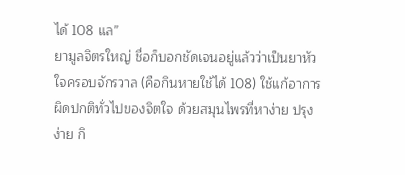ได้ 108 แล”
ยามูลจิตรใหญ่ ชื่อก็บอกชัดเจนอยู่แล้วว่าเป็นยาหัวใจครอบจักรวาล (คือกินหายใช้ได้ 108) ใช้แก้อาการผิดปกติทั่วไปของจิตใจ ด้วยสมุนไพรที่หาง่าย ปรุงง่าย กิ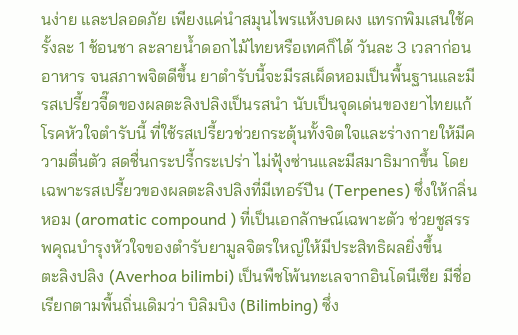นง่าย และปลอดภัย เพียงแค่นำสมุนไพรแห้งบดผง แทรกพิมเสนใช้ครั้งละ 1 ช้อนชา ละลายน้ำดอกไม้ไทยหรือเทศก็ได้ วันละ 3 เวลาก่อนอาหาร จนสภาพจิตดีขึ้น ยาตำรับนี้จะมีรสเผ็ดหอมเป็นพื้นฐานและมีรสเปรี้ยวจี๊ดของผลตะลิงปลิงเป็นรสนำ นับเป็นจุดเด่นของยาไทยแก้โรคหัวใจตำรับนี้ ที่ใช้รสเปรี้ยวช่วยกระตุ้นทั้งจิตใจและร่างกายให้มีความตื่นตัว สดชื่นกระปรี้กระเปร่า ไม่ฟุ้งซ่านและมีสมาธิมากขึ้น โดยเฉพาะรสเปรี้ยวของผลตะลิงปลิงที่มีเทอร์ปีน (Terpenes) ซึ่งให้กลิ่นหอม (aromatic compound ) ที่เป็นเอกลักษณ์เฉพาะตัว ช่วยชูสรรพคุณบำรุงหัวใจของตำรับยามูลจิตรใหญ่ให้มีประสิทธิผลยิ่งขึ้น
ตะลิงปลิง (Averhoa bilimbi) เป็นพืชโพ้นทะเลจากอินโดนีเซีย มีชื่อเรียกตามพื้นถิ่นเดิมว่า บิลิมบิง (Bilimbing) ซึ่ง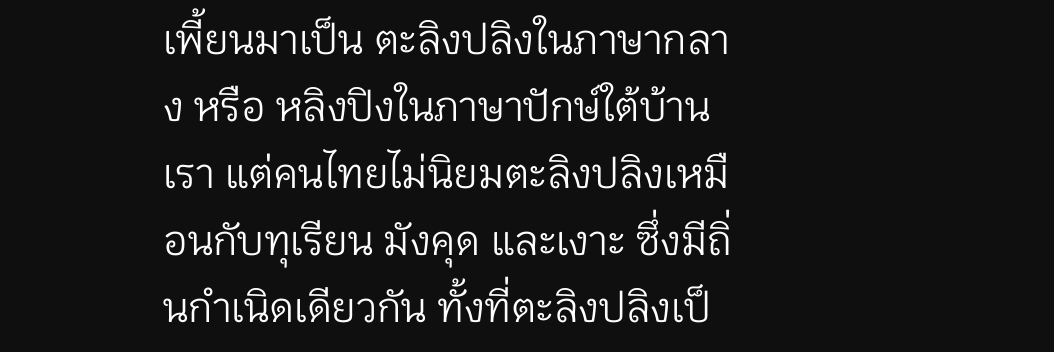เพี้ยนมาเป็น ตะลิงปลิงในภาษากลาง หรือ หลิงปิงในภาษาปักษ์ใต้บ้านเรา แต่คนไทยไม่นิยมตะลิงปลิงเหมือนกับทุเรียน มังคุด และเงาะ ซึ่งมีถิ่นกำเนิดเดียวกัน ทั้งที่ตะลิงปลิงเป็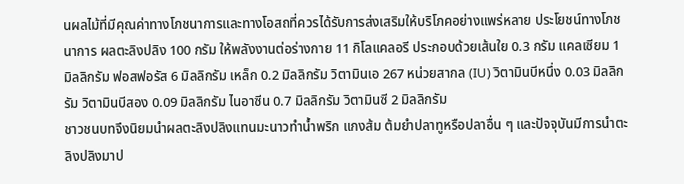นผลไม้ที่มีคุณค่าทางโภชนาการและทางโอสถที่ควรได้รับการส่งเสริมให้บริโภคอย่างแพร่หลาย ประโยชน์ทางโภชนาการ ผลตะลิงปลิง 100 กรัม ให้พลังงานต่อร่างกาย 11 กิโลแคลอรี ประกอบด้วยเส้นใย 0.3 กรัม แคลเซียม 1 มิลลิกรัม ฟอสฟอรัส 6 มิลลิกรัม เหล็ก 0.2 มิลลิกรัม วิตามินเอ 267 หน่วยสากล (IU) วิตามินบีหนึ่ง 0.03 มิลลิกรัม วิตามินบีสอง 0.09 มิลลิกรัม ไนอาซีน 0.7 มิลลิกรัม วิตามินซี 2 มิลลิกรัม
ชาวชนบทจึงนิยมนำผลตะลิงปลิงแทนมะนาวทำน้ำพริก แกงส้ม ต้มยำปลาทูหรือปลาอื่น ๆ และปัจจุบันมีการนำตะลิงปลิงมาป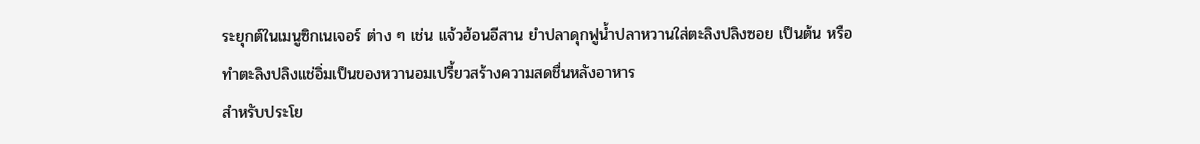ระยุกต์ในเมนูซิกเนเจอร์ ต่าง ๆ เช่น แจ้วฮ้อนอีสาน ยำปลาดุกฟูน้ำปลาหวานใส่ตะลิงปลิงซอย เป็นต้น หรือทำตะลิงปลิงแช่อิ่มเป็นของหวานอมเปรี้ยวสร้างความสดชื่นหลังอาหาร
สำหรับประโย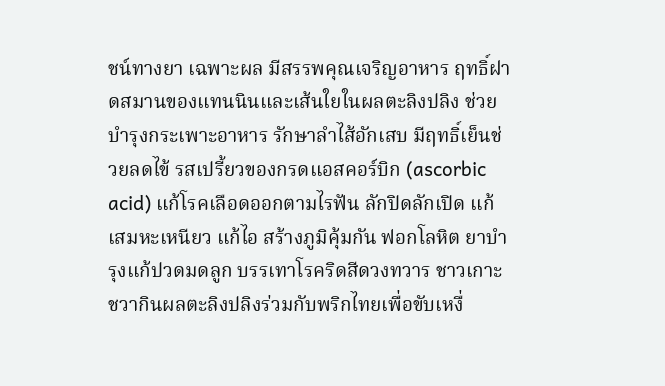ชน์ทางยา เฉพาะผล มีสรรพคุณเจริญอาหาร ฤทธิ์ฝาดสมานของแทนนินและเส้นใยในผลตะลิงปลิง ช่วยบำรุงกระเพาะอาหาร รักษาลำไส้อักเสบ มีฤทธิ์เย็นช่วยลดไข้ รสเปรี้ยวของกรดแอสคอร์บิก (ascorbic acid) แก้โรคเลือดออกตามไรฟัน ลักปิดลักเปิด แก้เสมหะเหนียว แก้ไอ สร้างภูมิคุ้มกัน ฟอกโลหิต ยาบำรุงแก้ปวดมดลูก บรรเทาโรคริดสีดวงทวาร ชาวเกาะชวากินผลตะลิงปลิงร่วมกับพริกไทยเพื่อขับเหงื่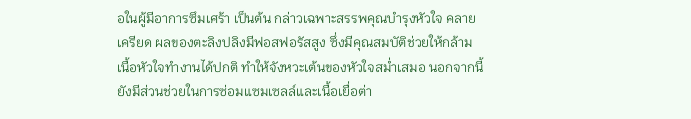อในผู้มีอาการซึมเศร้า เป็นต้น กล่าวเฉพาะสรรพคุณบำรุงหัวใจ คลายเครียด ผลของตะลิงปลิงมีฟอสฟอรัสสูง ซึ่งมีคุณสมบัติช่วยให้กล้ามเนื้อหัวใจทำงานได้ปกติ ทำให้จังหวะเต้นของหัวใจสม่ำเสมอ นอกจากนี้ ยังมีส่วนช่วยในการซ่อมแซมเซลล์และเนื้อเยื่อต่า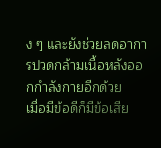ง ๆ และยังช่วยลดอาการปวดกล้ามเนื้อหลังออกกำลังกายอีกด้วย
เมื่อมีข้อดีก็มีข้อเสีย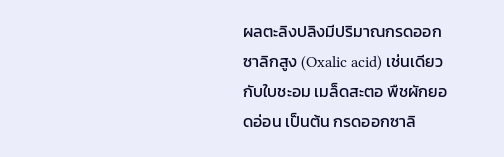ผลตะลิงปลิงมีปริมาณกรดออกซาลิกสูง (Oxalic acid) เช่นเดียวกับใบชะอม เมล็ดสะตอ พืชผักยอดอ่อน เป็นต้น กรดออกซาลิ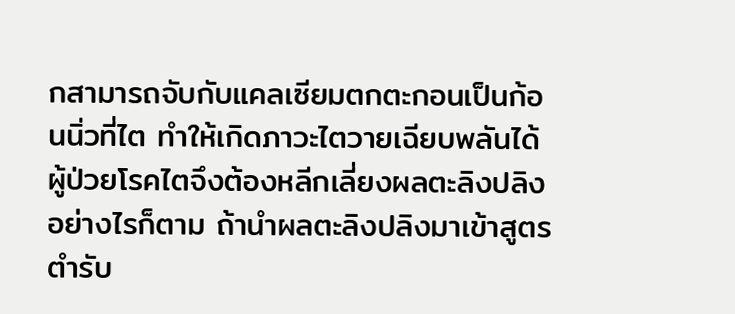กสามารถจับกับแคลเซียมตกตะกอนเป็นก้อนนิ่วที่ไต ทำให้เกิดภาวะไตวายเฉียบพลันได้ ผู้ป่วยโรคไตจึงต้องหลีกเลี่ยงผลตะลิงปลิง อย่างไรก็ตาม ถ้านำผลตะลิงปลิงมาเข้าสูตรตำรับ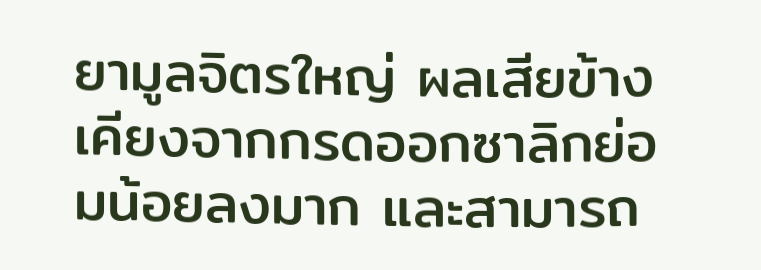ยามูลจิตรใหญ่ ผลเสียข้างเคียงจากกรดออกซาลิกย่อมน้อยลงมาก และสามารถ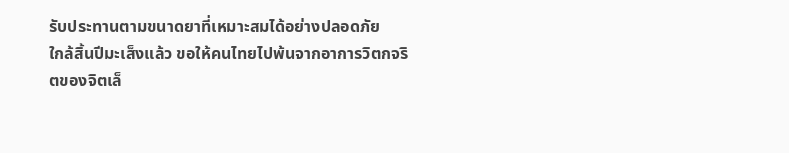รับประทานตามขนาดยาที่เหมาะสมได้อย่างปลอดภัย
ใกล้สิ้นปีมะเส็งแล้ว ขอให้คนไทยไปพ้นจากอาการวิตกจริตของจิตเล็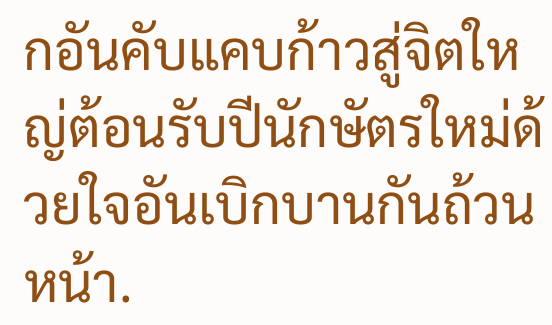กอันคับแคบก้าวสู่จิตใหญ่ต้อนรับปีนักษัตรใหม่ด้วยใจอันเบิกบานกันถ้วนหน้า.